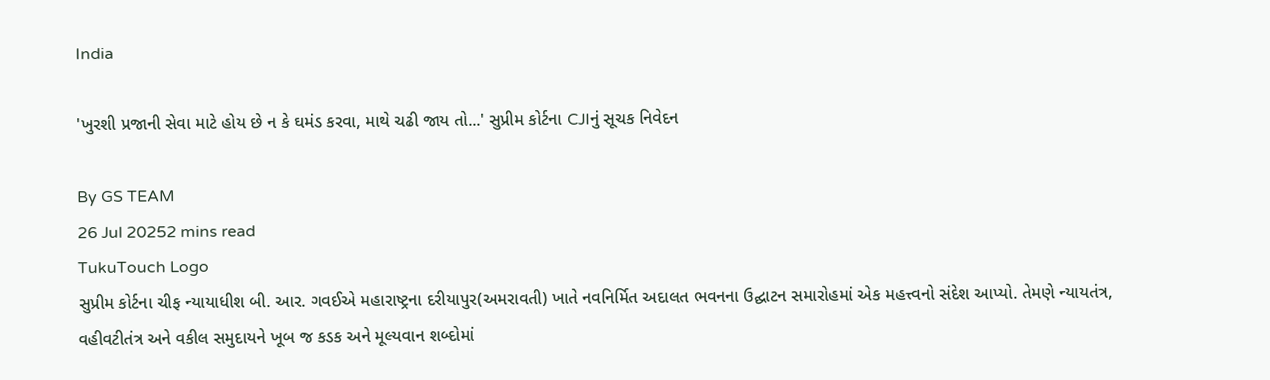India

'ખુરશી પ્રજાની સેવા માટે હોય છે ન કે ઘમંડ કરવા, માથે ચઢી જાય તો...' સુપ્રીમ કોર્ટના CJIનું સૂચક નિવેદન

By GS TEAM
26 Jul 20252 mins read
TukuTouch Logo
સુપ્રીમ કોર્ટના ચીફ ન્યાયાધીશ બી. આર. ગવઈએ મહારાષ્ટ્રના દરીયાપુર(અમરાવતી) ખાતે નવનિર્મિત અદાલત ભવનના ઉદ્ઘાટન સમારોહમાં એક મહત્ત્વનો સંદેશ આપ્યો. તેમણે ન્યાયતંત્ર, વહીવટીતંત્ર અને વકીલ સમુદાયને ખૂબ જ કડક અને મૂલ્યવાન શબ્દોમાં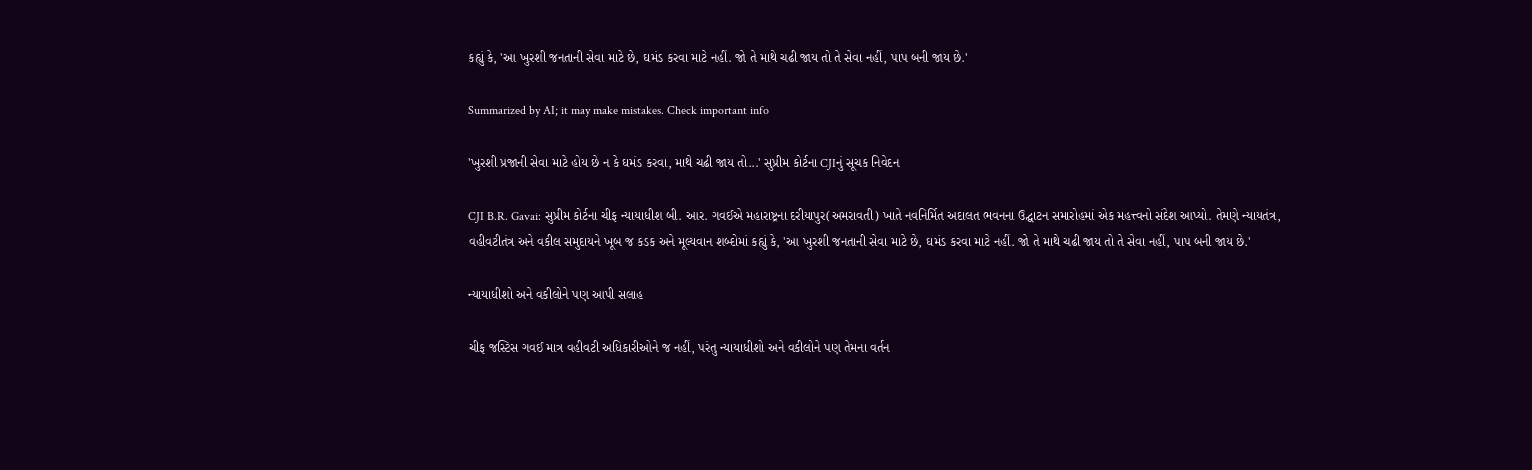કહ્યું કે, 'આ ખુરશી જનતાની સેવા માટે છે, ઘમંડ કરવા માટે નહીં. જો તે માથે ચઢી જાય તો તે સેવા નહીં, પાપ બની જાય છે.'

Summarized by AI; it may make mistakes. Check important info

'ખુરશી પ્રજાની સેવા માટે હોય છે ન કે ઘમંડ કરવા, માથે ચઢી જાય તો...' સુપ્રીમ કોર્ટના CJIનું સૂચક નિવેદન

CJI B.R. Gavai: સુપ્રીમ કોર્ટના ચીફ ન્યાયાધીશ બી. આર. ગવઈએ મહારાષ્ટ્રના દરીયાપુર(અમરાવતી) ખાતે નવનિર્મિત અદાલત ભવનના ઉદ્ઘાટન સમારોહમાં એક મહત્ત્વનો સંદેશ આપ્યો. તેમણે ન્યાયતંત્ર, વહીવટીતંત્ર અને વકીલ સમુદાયને ખૂબ જ કડક અને મૂલ્યવાન શબ્દોમાં કહ્યું કે, 'આ ખુરશી જનતાની સેવા માટે છે, ઘમંડ કરવા માટે નહીં. જો તે માથે ચઢી જાય તો તે સેવા નહીં, પાપ બની જાય છે.'

ન્યાયાધીશો અને વકીલોને પણ આપી સલાહ

ચીફ જસ્ટિસ ગવઈ માત્ર વહીવટી અધિકારીઓને જ નહીં, પરંતુ ન્યાયાધીશો અને વકીલોને પણ તેમના વર્તન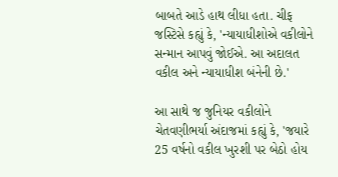બાબતે આડે હાથ લીધા હતા. ચીફ જસ્ટિસે કહ્યું કે, 'ન્યાયાધીશોએ વકીલોને સન્માન આપવું જોઈએ. આ અદાલત વકીલ અને ન્યાયાધીશ બંનેની છે.'

આ સાથે જ જુનિયર વકીલોને ચેતવણીભર્યા અંદાજમાં કહ્યું કે, 'જયારે 25 વર્ષનો વકીલ ખુરશી પર બેઠો હોય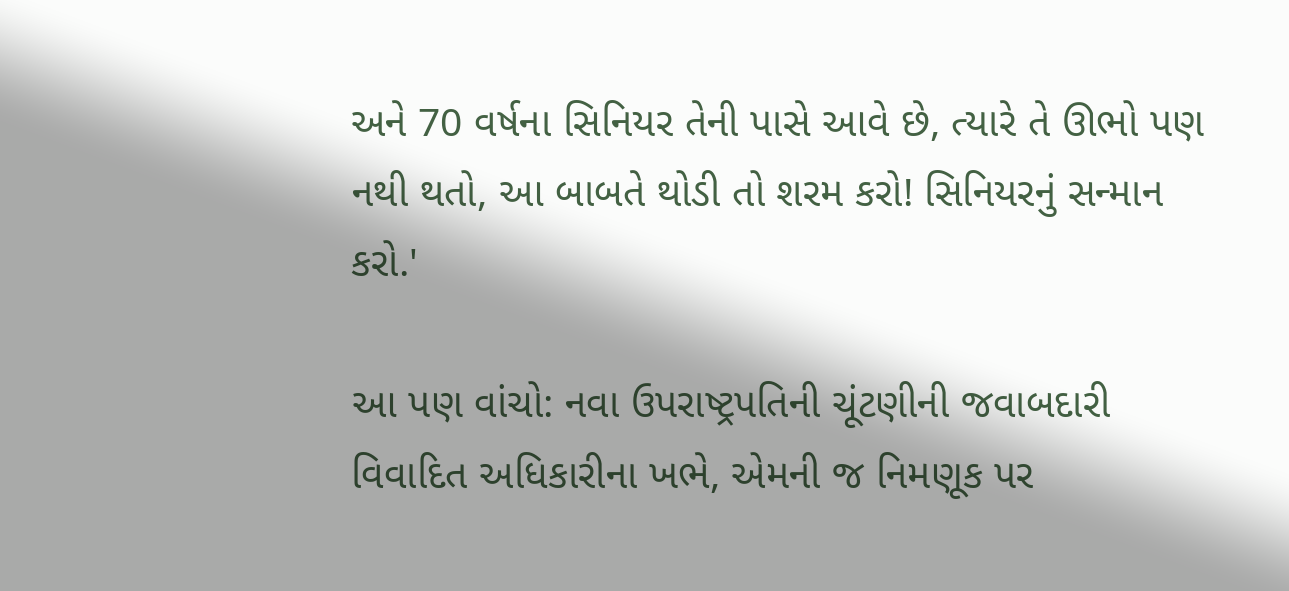અને 70 વર્ષના સિનિયર તેની પાસે આવે છે, ત્યારે તે ઊભો પણ નથી થતો, આ બાબતે થોડી તો શરમ કરો! સિનિયરનું સન્માન કરો.'

આ પણ વાંચો: નવા ઉપરાષ્ટ્રપતિની ચૂંટણીની જવાબદારી વિવાદિત અધિકારીના ખભે, એમની જ નિમણૂક પર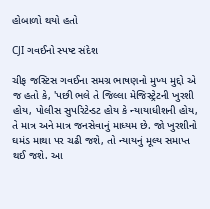હોબાળો થયો હતો

CJI ગવઈનો સ્પષ્ટ સંદેશ

ચીફ જસ્ટિસ ગવઈના સમગ્ર ભાષણનો મુખ્ય મુદ્દો એ જ હતો કે, 'પછી ભલે તે જિલ્લા મેજિસ્ટ્રેટની ખુરશી હોય, પોલીસ સુપરિટેન્ડટ હોય કે ન્યાયાધીશની હોય, તે માત્ર અને માત્ર જનસેવાનું માધ્યમ છે. જો ખુરશીનો ઘમંડ માથા પર ચઢી જશે, તો ન્યાયનું મૂલ્ય સમાપ્ત થઈ જશે. આ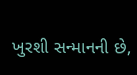ખુરશી સન્માનની છે,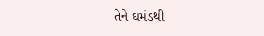તેને ઘમંડથી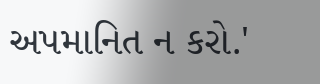અપમાનિત ન કરો.'